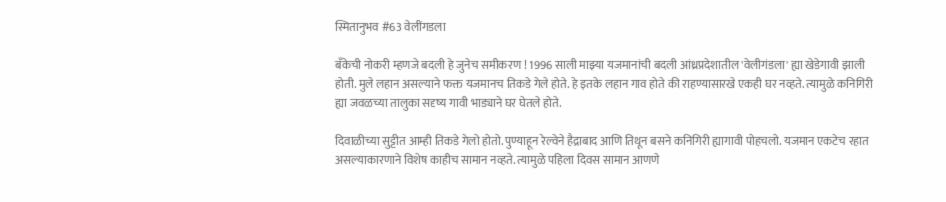स्मितानुभव #63 वेलींगडला

बँकेची नोकरी म्हणजे बदली हे जुनेच समीकरण ! 1996 साली माझ्या यजमानांची बदली आंध्रप्रदेशातील 'वेलीगंडला' ह्या खेडेगावी झाली होती. मुले लहान असल्याने फक्त यजमानच तिकडे गेले होते. हे इतके लहान गाव होते की राहण्यासारखे एकही घर नव्हते. त्यामुळे कनिगिरी ह्या जवळच्या तालुका सदृष्य गावी भाड्याने घर घेतले होते.

दिवाळीच्या सुट्टीत आम्ही तिकडे गेलो होतो. पुण्याहून रेल्वेने हैद्राबाद आणि तिथून बसने कनिगिरी ह्यागावी पोहचलो. यजमान एकटेच रहात असल्याकारणाने विशेष काहीच सामान नव्हते. त्यामुळे पहिला दिवस सामान आणणे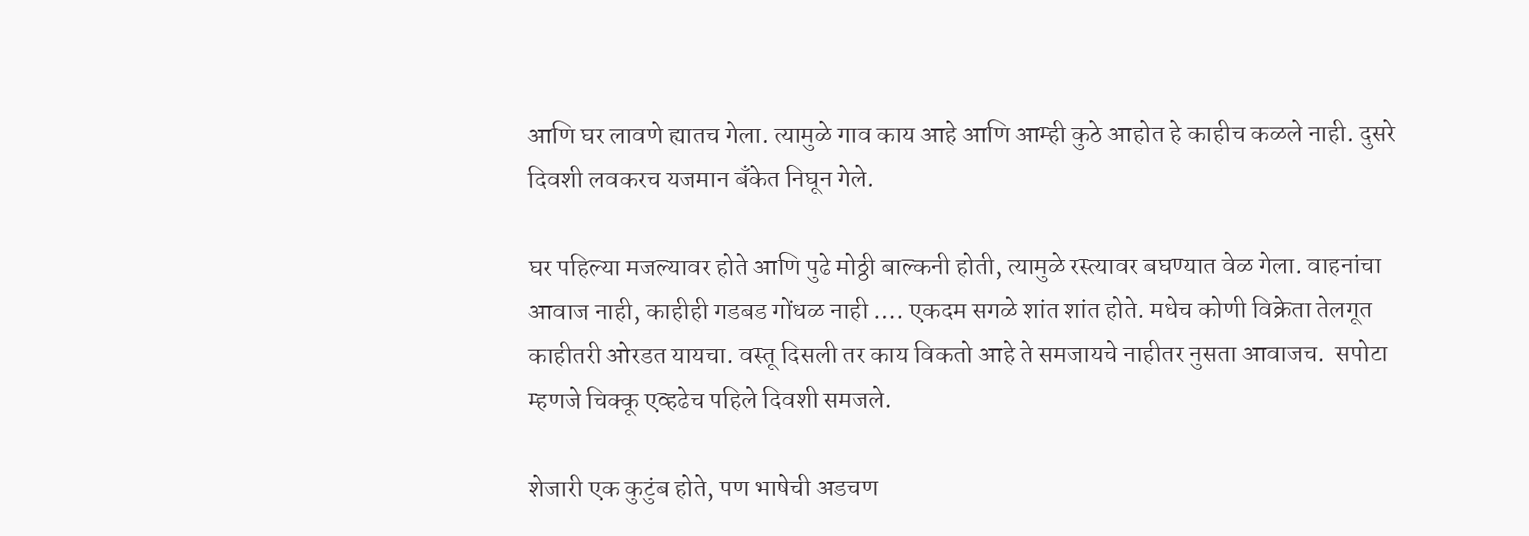आणि घर लावणे ह्यातच गेला. त्यामुळे गाव काय आहे आणि आम्ही कुठे आहोत हे काहीच कळले नाही. दुसरे दिवशी लवकरच यजमान बँकेत निघून गेले.

घर पहिल्या मजल्यावर होते आणि पुढे मोठ्ठी बाल्कनी होती, त्यामुळे रस्त्यावर बघण्यात वेळ गेला. वाहनांचा आवाज नाही, काहीही गडबड गोंधळ नाही …. एकदम सगळे शांत शांत होते. मधेच कोणी विक्रेता तेलगूत काहीतरी ओरडत यायचा. वस्तू दिसली तर काय विकतो आहे ते समजायचे नाहीतर नुसता आवाजच.  सपोटा म्हणजे चिक्कू एव्हढेच पहिले दिवशी समजले.

शेजारी एक कुटुंब होते, पण भाषेची अडचण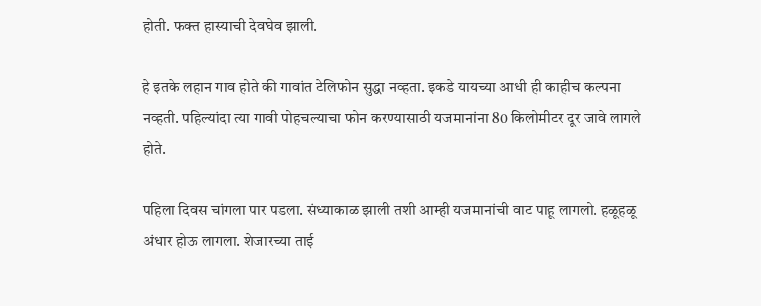होती. फक्त हास्याची देवघेव झाली.

हे इतके लहान गाव होते की गावांत टेलिफोन सुद्धा नव्हता. इकडे यायच्या आधी ही काहीच कल्पना नव्हती. पहिल्यांदा त्या गावी पोहचल्याचा फोन करण्यासाठी यजमानांना 80 किलोमीटर दूर जावे लागले होते.

पहिला दिवस चांगला पार पडला. संध्याकाळ झाली तशी आम्ही यजमानांची वाट पाहू लागलो. हळूहळू अंधार होऊ लागला. शेजारच्या ताई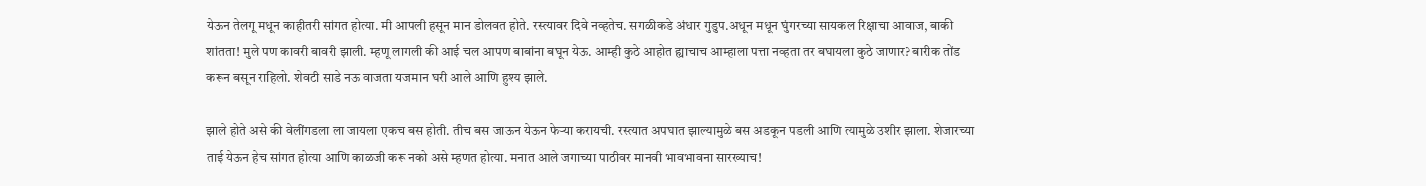येऊन तेलगू मधून काहीतरी सांगत होत्या. मी आपली हसून मान डोलवत होते. रस्त्यावर दिवे नव्हतेच. सगळीकडे अंधार गुडुप.अधून मधून घुंगरच्या सायकल रिक्षाचा आवाज, बाकी शांतता! मुले पण कावरी बावरी झाली. म्हणू लागली की आई चल आपण बाबांना बघून येऊ. आम्ही कुठे आहोत ह्याचाच आम्हाला पत्ता नव्हता तर बघायला कुठे जाणार? बारीक तोंड करून बसून राहिलो. शेवटी साडे नऊ वाजता यजमान घरी आले आणि हुश्य झाले.

झाले होते असे की वेलींगडला ला जायला एकच बस होती. तीच बस जाऊन येऊन फेऱ्या करायची. रस्त्यात अपघात झाल्यामुळे बस अडकून पडली आणि त्यामुळे उशीर झाला. शेजारच्या ताई येऊन हेच सांगत होत्या आणि काळजी करू नको असे म्हणत होत्या. मनात आले जगाच्या पाठीवर मानवी भावभावना सारख्याच!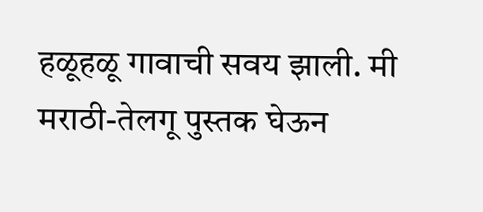हळूहळू गावाची सवय झाली. मी मराठी-तेलगू पुस्तक घेऊन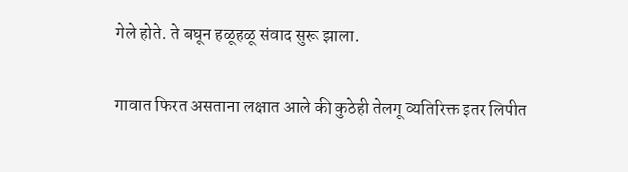गेले होते. ते बघून हळूहळू संवाद सुरू झाला.

गावात फिरत असताना लक्षात आले की कुठेही तेलगू व्यतिरिक्त इतर लिपीत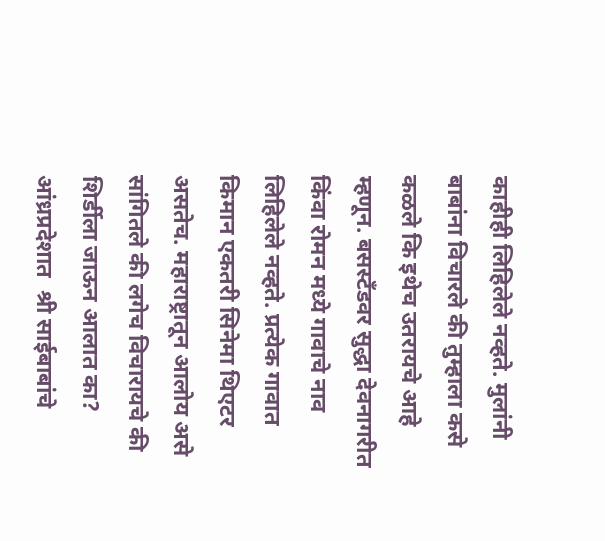काहीही लिहिलेले नव्हते. मुलांनी बाबांना विचारले की तुम्हाला कसे कळले कि इथेच उतरायचे आहे म्हणून. बसस्टँडवर सुद्धा देवनागरीत किंवा रोमन मध्ये गावाचे नाव लिहिलेले नव्हते. प्रत्येक गावात किमान एकतरी सिनेमा थिएटर असतेच. महाराष्ट्रातून आलोय असे सांगितले की लगेच विचारायचे की शिर्डीला जाऊन आलात का? आंध्रप्रदेशात  श्री साईबाबांचे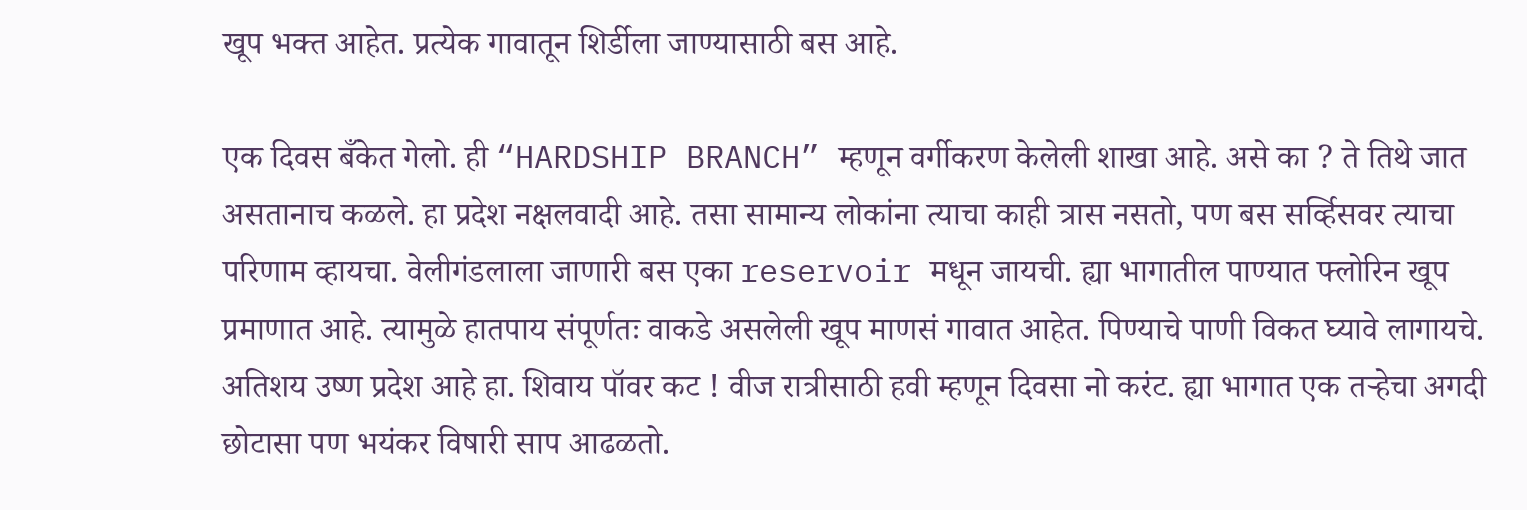खूप भक्त आहेत. प्रत्येक गावातून शिर्डीला जाण्यासाठी बस आहे.

एक दिवस बँकेत गेलो. ही “HARDSHIP BRANCH” म्हणून वर्गीकरण केलेली शाखा आहे. असे का ? ते तिथे जात असतानाच कळले. हा प्रदेश नक्षलवादी आहे. तसा सामान्य लोकांना त्याचा काही त्रास नसतो, पण बस सर्व्हिसवर त्याचा परिणाम व्हायचा. वेलीगंडलाला जाणारी बस एका reservoir मधून जायची. ह्या भागातील पाण्यात फ्लोरिन खूप प्रमाणात आहे. त्यामुळे हातपाय संपूर्णतः वाकडे असलेली खूप माणसं गावात आहेत. पिण्याचे पाणी विकत घ्यावे लागायचे. अतिशय उष्ण प्रदेश आहे हा. शिवाय पॉवर कट ! वीज रात्रीसाठी हवी म्हणून दिवसा नो करंट. ह्या भागात एक तऱ्हेचा अगदी छोटासा पण भयंकर विषारी साप आढळतो.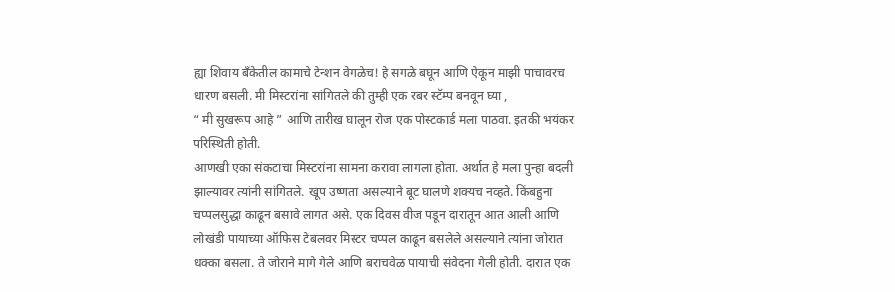ह्या शिवाय बँकेतील कामाचे टेन्शन वेगळेच! हे सगळे बघून आणि ऐकून माझी पाचावरच धारण बसली. मी मिस्टरांना सांगितले की तुम्ही एक रबर स्टॅम्प बनवून घ्या ,
“ मी सुखरूप आहे ” आणि तारीख घालून रोज एक पोस्टकार्ड मला पाठवा. इतकी भयंकर परिस्थिती होती.
आणखी एका संकटाचा मिस्टरांना सामना करावा लागला होता. अर्थात हे मला पुन्हा बदली झाल्यावर त्यांनी सांगितले. खूप उष्णता असल्याने बूट घालणे शक्यच नव्हते. किंबहुना चप्पलसुद्धा काढून बसावे लागत असे. एक दिवस वीज पडून दारातून आत आली आणि लोखंडी पायाच्या ऑफिस टेबलवर मिस्टर चप्पल काढून बसलेले असल्याने त्यांना जोरात धक्का बसला. ते जोराने मागे गेले आणि बराचवेळ पायाची संवेदना गेली होती. दारात एक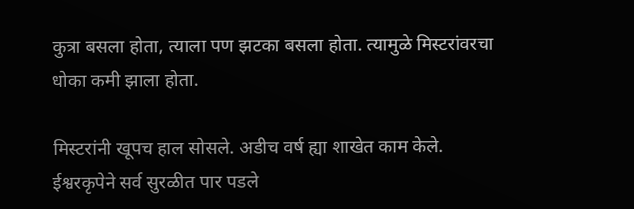कुत्रा बसला होता, त्याला पण झटका बसला होता. त्यामुळे मिस्टरांवरचा धोका कमी झाला होता.

मिस्टरांनी खूपच हाल सोसले. अडीच वर्ष ह्या शाखेत काम केले. ईश्वरकृपेने सर्व सुरळीत पार पडले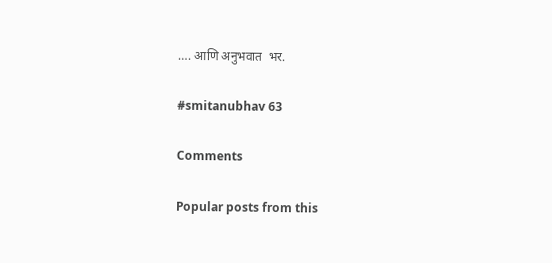…. आणि अनुभवात  भर.

#smitanubhav 63

Comments

Popular posts from this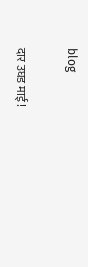blog

दार उघड माई !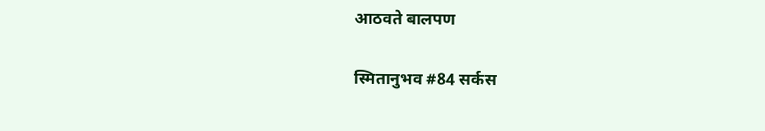आठवते बालपण

स्मितानुभव #84 सर्कस